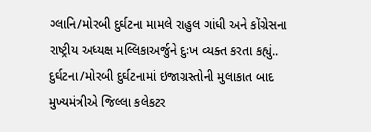ગ્લાનિ/મોરબી દુર્ઘટના મામલે રાહુલ ગાંધી અને કોંગ્રેસના રાષ્ટ્રીય અધ્યક્ષ મલ્લિકાઅર્જુને દુઃખ વ્યક્ત કરતા કહ્યું..
દુર્ઘટના/મોરબી દુર્ઘટનામાં ઇજાગ્રસ્તોની મુલાકાત બાદ મુખ્યમંત્રીએ જિલ્લા કલેકટર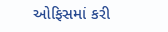ઓફિસમાં કરી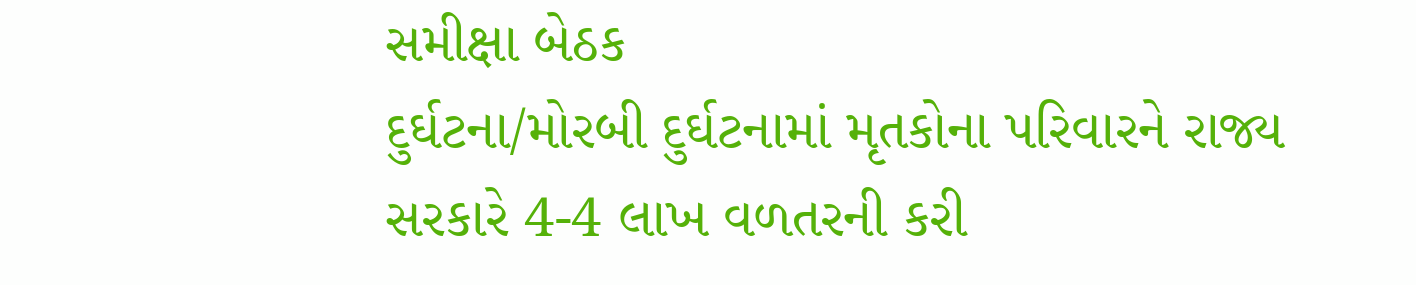સમીક્ષા બેઠક
દુર્ઘટના/મોરબી દુર્ઘટનામાં મૃતકોના પરિવારને રાજ્ય સરકારે 4-4 લાખ વળતરની કરી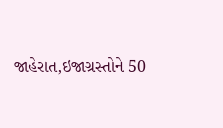જાહેરાત,ઇજાગ્રસ્તોને 50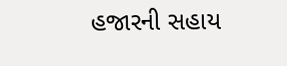હજારની સહાય